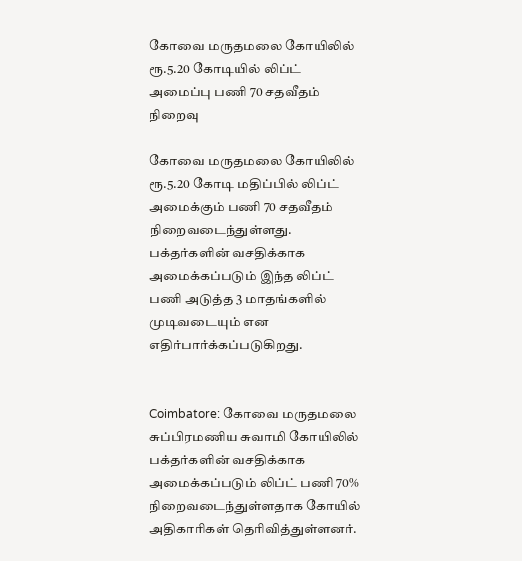கோவை மருதமலை கோயிலில் ரூ.5.20 கோடியில் லிப்ட் அமைப்பு பணி 70 சதவீதம் நிறைவு

கோவை மருதமலை கோயிலில் ரூ.5.20 கோடி மதிப்பில் லிப்ட் அமைக்கும் பணி 70 சதவீதம் நிறைவடைந்துள்ளது. பக்தர்களின் வசதிக்காக அமைக்கப்படும் இந்த லிப்ட் பணி அடுத்த 3 மாதங்களில் முடிவடையும் என எதிர்பார்க்கப்படுகிறது.


Coimbatore: கோவை மருதமலை சுப்பிரமணிய சுவாமி கோயிலில் பக்தர்களின் வசதிக்காக அமைக்கப்படும் லிப்ட் பணி 70% நிறைவடைந்துள்ளதாக கோயில் அதிகாரிகள் தெரிவித்துள்ளனர்.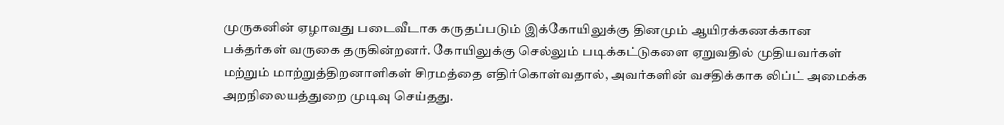முருகனின் ஏழாவது படைவீடாக கருதப்படும் இக்கோயிலுக்கு தினமும் ஆயிரக்கணக்கான பக்தர்கள் வருகை தருகின்றனர். கோயிலுக்கு செல்லும் படிக்கட்டுகளை ஏறுவதில் முதியவர்கள் மற்றும் மாற்றுத்திறனாளிகள் சிரமத்தை எதிர்கொள்வதால், அவர்களின் வசதிக்காக லிப்ட் அமைக்க அறநிலையத்துறை முடிவு செய்தது.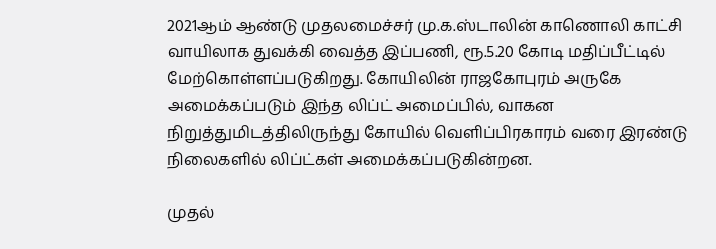2021ஆம் ஆண்டு முதலமைச்சர் மு.க.ஸ்டாலின் காணொலி காட்சி வாயிலாக துவக்கி வைத்த இப்பணி, ரூ.5.20 கோடி மதிப்பீட்டில் மேற்கொள்ளப்படுகிறது. கோயிலின் ராஜகோபுரம் அருகே அமைக்கப்படும் இந்த லிப்ட் அமைப்பில், வாகன நிறுத்துமிடத்திலிருந்து கோயில் வெளிப்பிரகாரம் வரை இரண்டு நிலைகளில் லிப்ட்கள் அமைக்கப்படுகின்றன.

முதல்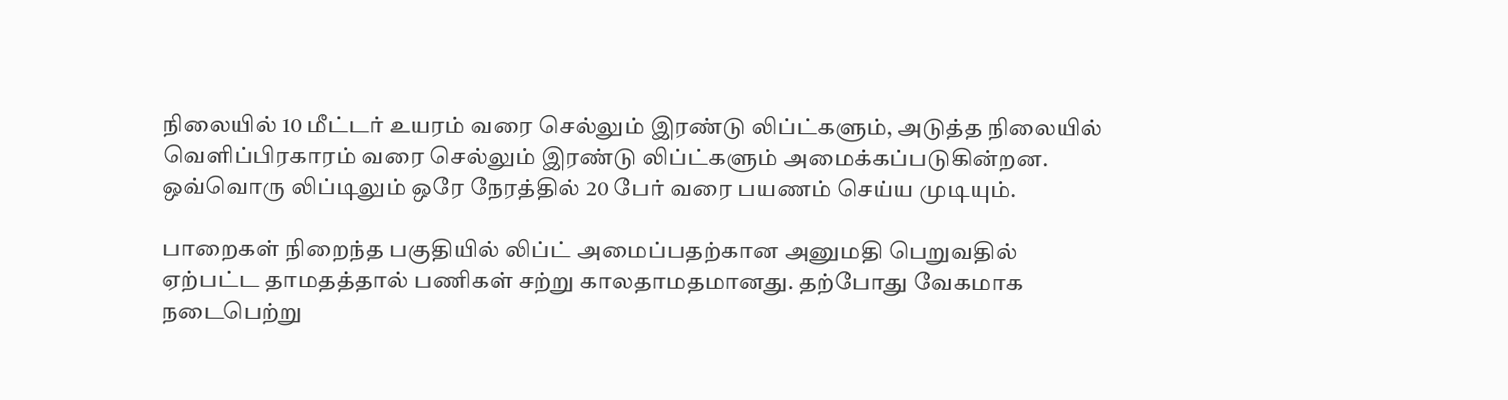நிலையில் 10 மீட்டர் உயரம் வரை செல்லும் இரண்டு லிப்ட்களும், அடுத்த நிலையில் வெளிப்பிரகாரம் வரை செல்லும் இரண்டு லிப்ட்களும் அமைக்கப்படுகின்றன. ஒவ்வொரு லிப்டிலும் ஒரே நேரத்தில் 20 பேர் வரை பயணம் செய்ய முடியும்.

பாறைகள் நிறைந்த பகுதியில் லிப்ட் அமைப்பதற்கான அனுமதி பெறுவதில் ஏற்பட்ட தாமதத்தால் பணிகள் சற்று காலதாமதமானது. தற்போது வேகமாக நடைபெற்று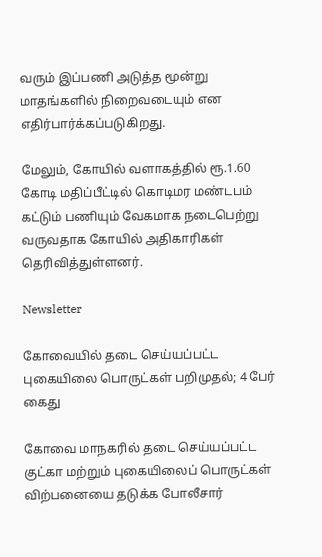வரும் இப்பணி அடுத்த மூன்று மாதங்களில் நிறைவடையும் என எதிர்பார்க்கப்படுகிறது.

மேலும், கோயில் வளாகத்தில் ரூ.1.60 கோடி மதிப்பீட்டில் கொடிமர மண்டபம் கட்டும் பணியும் வேகமாக நடைபெற்று வருவதாக கோயில் அதிகாரிகள் தெரிவித்துள்ளனர்.

Newsletter

கோவையில் தடை செய்யப்பட்ட புகையிலை பொருட்கள் பறிமுதல்; 4 பேர் கைது

கோவை மாநகரில் தடை செய்யப்பட்ட குட்கா மற்றும் புகையிலைப் பொருட்கள் விற்பனையை தடுக்க போலீசார்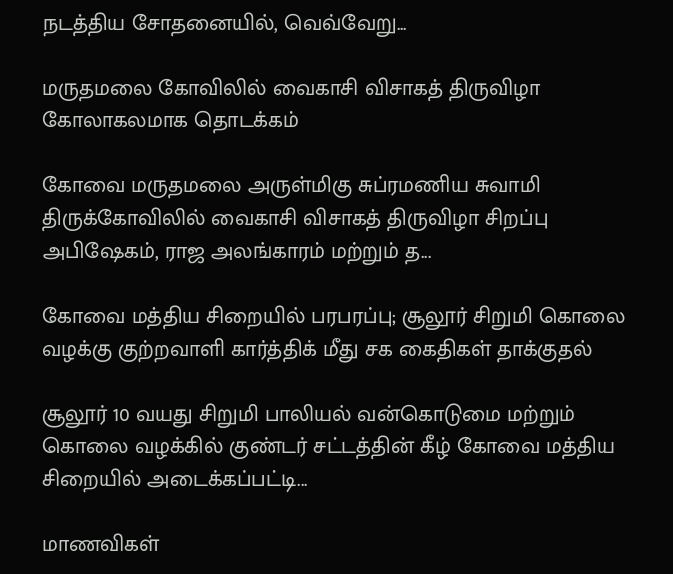நடத்திய சோதனையில், வெவ்வேறு...

மருதமலை கோவிலில் வைகாசி விசாகத் திருவிழா கோலாகலமாக தொடக்கம்

கோவை மருதமலை அருள்மிகு சுப்ரமணிய சுவாமி திருக்கோவிலில் வைகாசி விசாகத் திருவிழா சிறப்பு அபிஷேகம், ராஜ அலங்காரம் மற்றும் த...

கோவை மத்திய சிறையில் பரபரப்பு; சூலூர் சிறுமி கொலை வழக்கு குற்றவாளி கார்த்திக் மீது சக கைதிகள் தாக்குதல்

சூலூர் 10 வயது சிறுமி பாலியல் வன்கொடுமை மற்றும் கொலை வழக்கில் குண்டர் சட்டத்தின் கீழ் கோவை மத்திய சிறையில் அடைக்கப்பட்டி...

மாணவிகள்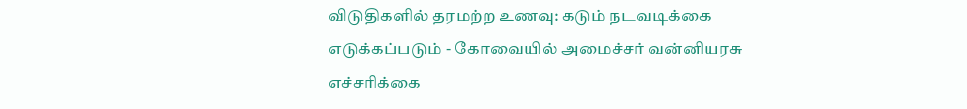விடுதிகளில் தரமற்ற உணவு: கடும் நடவடிக்கை எடுக்கப்படும் - கோவையில் அமைச்சர் வன்னியரசு எச்சரிக்கை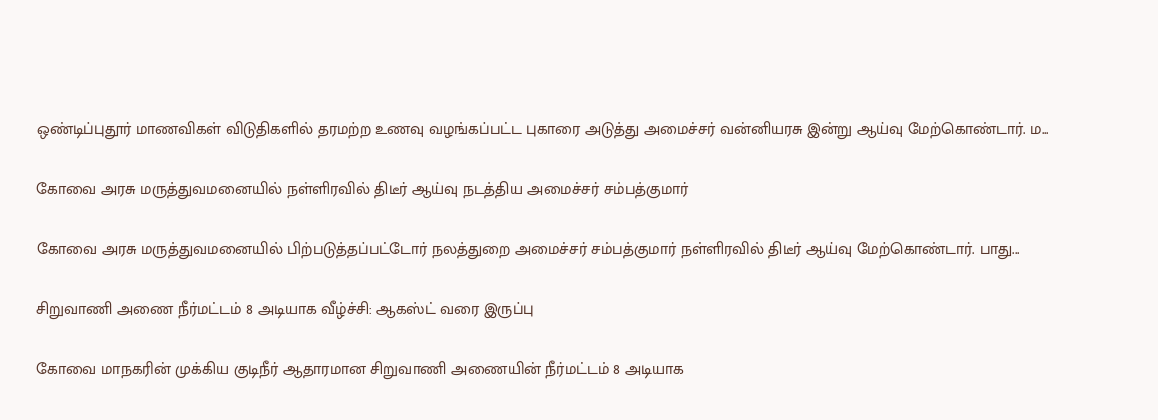ஒண்டிப்புதூர் மாணவிகள் விடுதிகளில் தரமற்ற உணவு வழங்கப்பட்ட புகாரை அடுத்து அமைச்சர் வன்னியரசு இன்று ஆய்வு மேற்கொண்டார். ம...

கோவை அரசு மருத்துவமனையில் நள்ளிரவில் திடீர் ஆய்வு நடத்திய அமைச்சர் சம்பத்குமார்

கோவை அரசு மருத்துவமனையில் பிற்படுத்தப்பட்டோர் நலத்துறை அமைச்சர் சம்பத்குமார் நள்ளிரவில் திடீர் ஆய்வு மேற்கொண்டார். பாது...

சிறுவாணி அணை நீர்மட்டம் 8 அடியாக வீழ்ச்சி: ஆகஸ்ட் வரை இருப்பு

கோவை மாநகரின் முக்கிய குடிநீர் ஆதாரமான சிறுவாணி அணையின் நீர்மட்டம் 8 அடியாக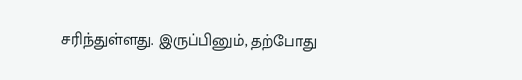சரிந்துள்ளது. இருப்பினும், தற்போது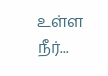உள்ள நீர்...